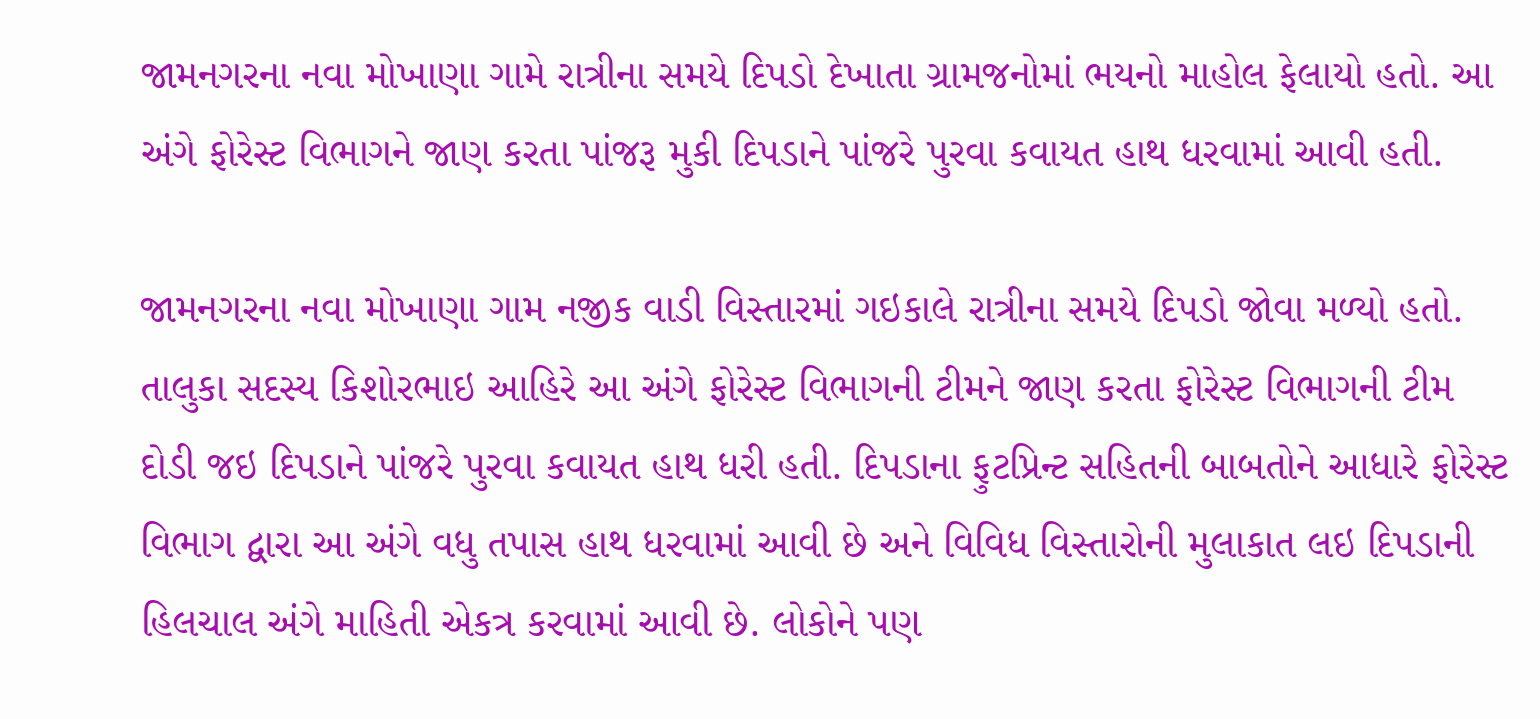જામનગરના નવા મોખાણા ગામે રાત્રીના સમયે દિપડો દેખાતા ગ્રામજનોમાં ભયનો માહોલ ફેલાયો હતો. આ અંગે ફોરેસ્ટ વિભાગને જાણ કરતા પાંજરૂ મુકી દિપડાને પાંજરે પુરવા કવાયત હાથ ધરવામાં આવી હતી.

જામનગરના નવા મોખાણા ગામ નજીક વાડી વિસ્તારમાં ગઇકાલે રાત્રીના સમયે દિપડો જોવા મળ્યો હતો. તાલુકા સદસ્ય કિશોરભાઇ આહિરે આ અંગે ફોરેસ્ટ વિભાગની ટીમને જાણ કરતા ફોરેસ્ટ વિભાગની ટીમ દોડી જઇ દિપડાને પાંજરે પુરવા કવાયત હાથ ધરી હતી. દિપડાના ફુટપ્રિન્ટ સહિતની બાબતોને આધારે ફોરેસ્ટ વિભાગ દ્વારા આ અંગે વધુ તપાસ હાથ ધરવામાં આવી છે અને વિવિધ વિસ્તારોની મુલાકાત લઇ દિપડાની હિલચાલ અંગે માહિતી એકત્ર કરવામાં આવી છે. લોકોને પણ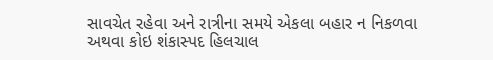સાવચેત રહેવા અને રાત્રીના સમયે એકલા બહાર ન નિકળવા અથવા કોઇ શંકાસ્પદ હિલચાલ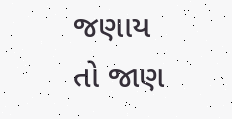જણાય તો જાણ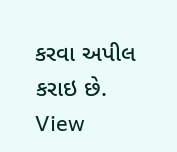કરવા અપીલ કરાઇ છે.
View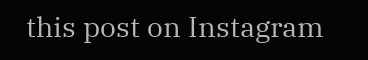this post on Instagram